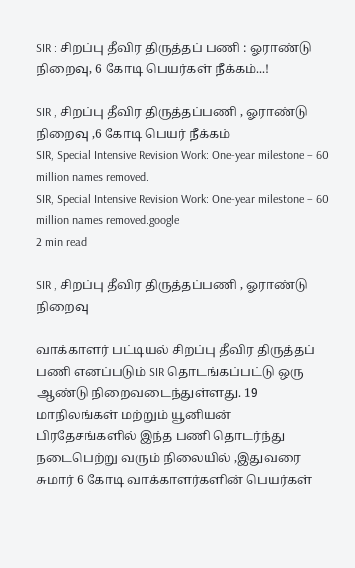SIR : சிறப்பு தீவிர திருத்தப் பணி : ஓராண்டு நிறைவு, 6 கோடி பெயர்கள் நீக்கம்...!

SIR , சிறப்பு தீவிர திருத்தப்பணி , ஓராண்டு நிறைவு ,6 கோடி பெயர் நீக்கம்
SIR, Special Intensive Revision Work: One-year milestone – 60 million names removed.
SIR, Special Intensive Revision Work: One-year milestone – 60 million names removed.google
2 min read

SIR , சிறப்பு தீவிர திருத்தப்பணி , ஓராண்டு நிறைவு

வாக்காளர் பட்டியல் சிறப்பு தீவிர திருத்தப் பணி எனப்படும் SIR தொடங்கப்பட்டு ஒரு ஆண்டு நிறைவடைந்துள்ளது. 19 மாநிலங்கள் மற்றும் யூனியன் பிரதேசங்களில் இந்த பணி தொடர்ந்து நடைபெற்று வரும் நிலையில் ,இதுவரை சுமார் 6 கோடி வாக்காளர்களின் பெயர்கள்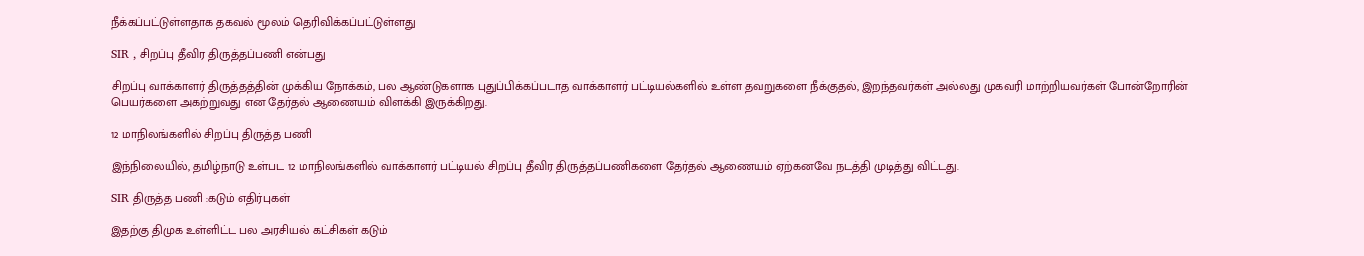நீக்கப்பட்டுள்ளதாக தகவல் மூலம் தெரிவிக்கப்பட்டுள்ளது

SIR , சிறப்பு தீவிர திருத்தப்பணி என்பது

சிறப்பு வாக்காளர் திருத்தத்தின் முக்கிய நோக்கம், பல ஆண்டுகளாக புதுப்பிக்கப்படாத வாக்காளர் பட்டியல்களில் உள்ள தவறுகளை நீக்குதல், இறந்தவர்கள் அல்லது முகவரி மாற்றியவர்கள் போன்றோரின் பெயர்களை அகற்றுவது என தேர்தல் ஆணையம் விளக்கி இருக்கிறது.

12 மாநிலங்களில் சிறப்பு திருத்த பணி

இந்நிலையில், தமிழ்நாடு உள்பட 12 மாநிலங்களில் வாக்காளர் பட்டியல் சிறப்பு தீவிர திருத்தப்பணிகளை தேர்தல் ஆணையம் ஏற்கனவே நடத்தி முடித்து விட்டது.

SIR திருத்த பணி :கடும் எதிர்புகள்

இதற்கு திமுக உள்ளிட்ட பல அரசியல் கட்சிகள் கடும்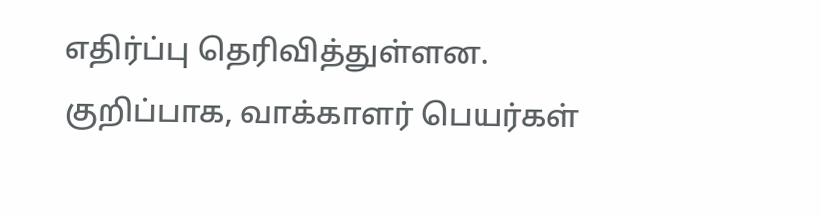எதிர்ப்பு தெரிவித்துள்ளன. குறிப்பாக, வாக்காளர் பெயர்கள்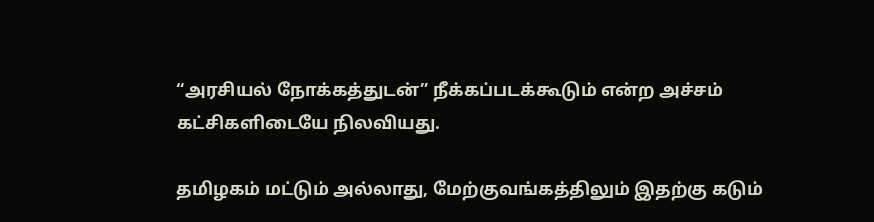“அரசியல் நோக்கத்துடன்” நீக்கப்படக்கூடும் என்ற அச்சம் கட்சிகளிடையே நிலவியது.

தமிழகம் மட்டும் அல்லாது, மேற்குவங்கத்திலும் இதற்கு கடும்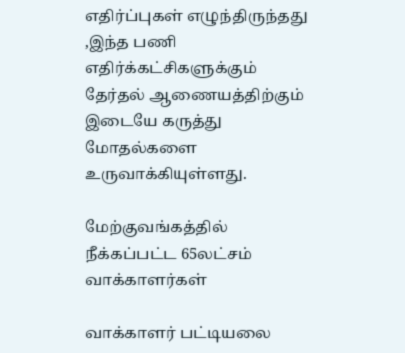எதிர்ப்புகள் எழுந்திருந்தது ,இந்த பணி எதிர்க்கட்சிகளுக்கும் தேர்தல் ஆணையத்திற்கும் இடையே கருத்து மோதல்களை உருவாக்கியுள்ளது.

மேற்குவங்கத்தில் நீக்கப்பட்ட 65லட்சம் வாக்காளர்கள்

வாக்காளர் பட்டியலை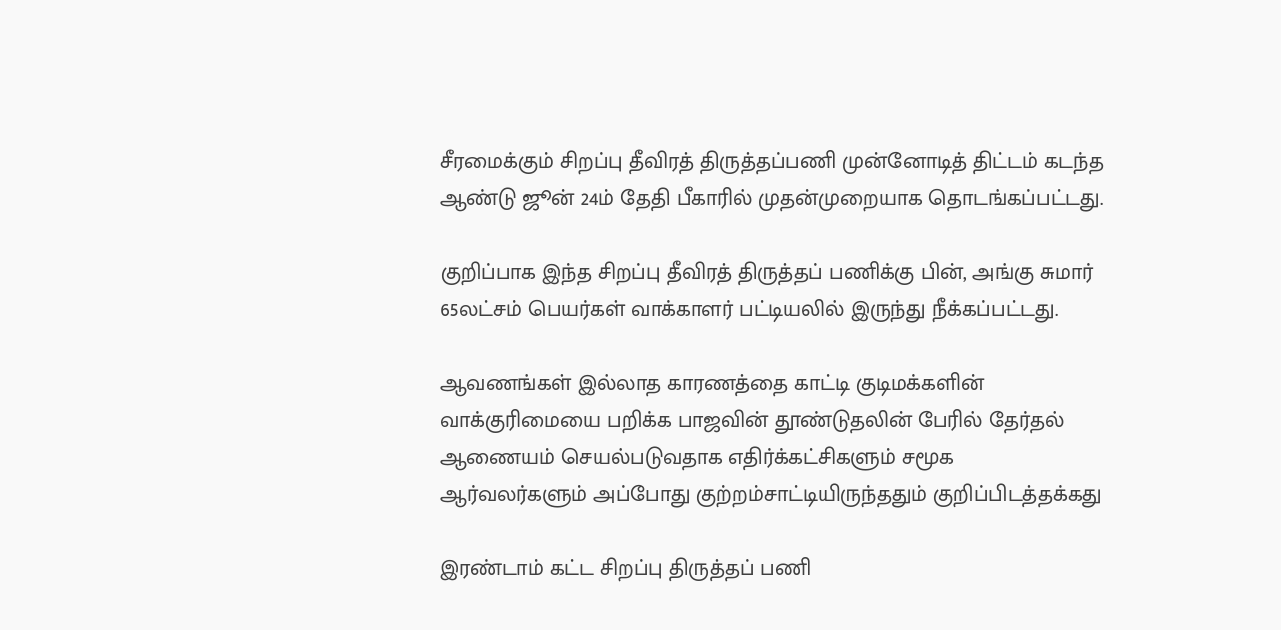சீரமைக்கும் சிறப்பு தீவிரத் திருத்தப்பணி முன்னோடித் திட்டம் கடந்த ஆண்டு ஜூன் 24ம் தேதி பீகாரில் முதன்முறையாக தொடங்கப்பட்டது.

குறிப்பாக இந்த சிறப்பு தீவிரத் திருத்தப் பணிக்கு பின், அங்கு சுமார் 65லட்சம் பெயர்கள் வாக்காளர் பட்டியலில் இருந்து நீக்கப்பட்டது.

ஆவணங்கள் இல்லாத காரணத்தை காட்டி குடிமக்களின் வாக்குரிமையை பறிக்க பாஜவின் தூண்டுதலின் பேரில் தேர்தல் ஆணையம் செயல்படுவதாக எதிர்க்கட்சிகளும் சமூக ஆர்வலர்களும் அப்போது குற்றம்சாட்டியிருந்ததும் குறிப்பிடத்தக்கது

இரண்டாம் கட்ட சிறப்பு திருத்தப் பணி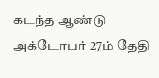கடந்த ஆண்டு அக்டோபர் 27ம் தேதி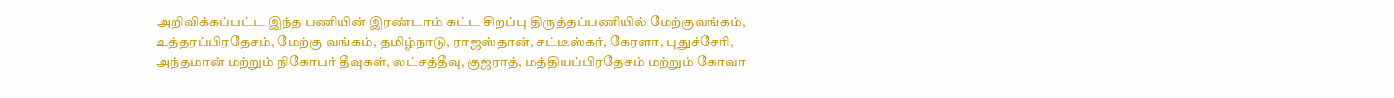அறிவிக்கப்பட்ட இந்த பணியின் இரண்டாம் கட்ட சிறப்பு திருத்தப்பணியில் மேற்குவங்கம், உத்தரப்பிரதேசம், மேற்கு வங்கம், தமிழ்நாடு, ராஜஸ்தான், சட்டீஸ்கர், கேரளா, புதுச்சேரி, அந்தமான் மற்றும் நிகோபர் தீவுகள், லட்சத்தீவு, குஜராத், மத்தியப்பிரதேசம் மற்றும் கோவா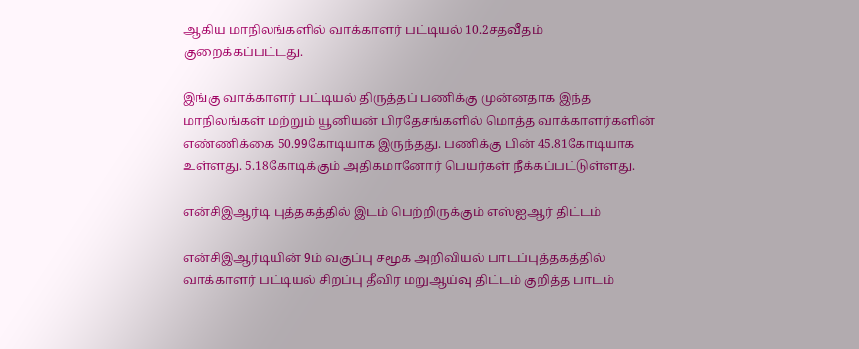ஆகிய மாநிலங்களில் வாக்காளர் பட்டியல் 10.2சதவீதம் குறைக்கப்பட்டது.

இங்கு வாக்காளர் பட்டியல் திருத்தப் பணிக்கு முன்னதாக இந்த மாநிலங்கள் மற்றும் யூனியன் பிரதேசங்களில் மொத்த வாக்காளர்களின் எண்ணிக்கை 50.99கோடியாக இருந்தது. பணிக்கு பின் 45.81கோடியாக உள்ளது. 5.18கோடிக்கும் அதிகமானோர் பெயர்கள் நீக்கப்பட்டுள்ளது.

என்சிஇஆர்டி புத்தகத்தில் இடம் பெற்றிருக்கும் எஸ்ஐஆர் திட்டம்

என்சிஇஆர்டியின் 9ம் வகுப்பு சமூக அறிவியல் பாடப்புத்தகத்தில் வாக்காளர் பட்டியல் சிறப்பு தீவிர மறுஆய்வு திட்டம் குறித்த பாடம்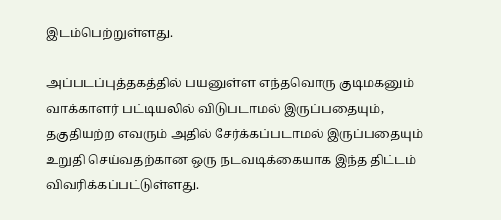இடம்பெற்றுள்ளது.

அப்படப்புத்தகத்தில் பயனுள்ள எந்தவொரு குடிமகனும் வாக்காளர் பட்டியலில் விடுபடாமல் இருப்பதையும், தகுதியற்ற எவரும் அதில் சேர்க்கப்படாமல் இருப்பதையும் உறுதி செய்வதற்கான ஒரு நடவடிக்கையாக இந்த திட்டம் விவரிக்கப்பட்டுள்ளது.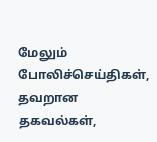மேலும் போலிச்செய்திகள், தவறான தகவல்கள்,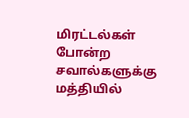மிரட்டல்கள் போன்ற சவால்களுக்கு மத்தியில்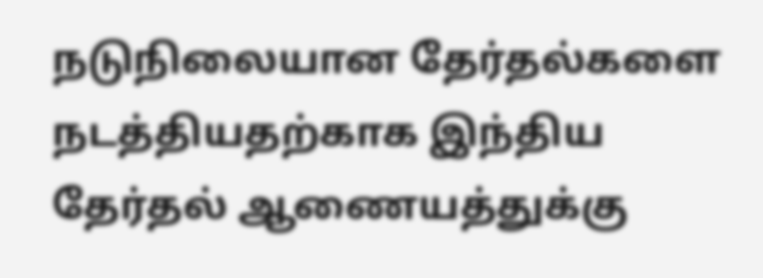நடுநிலையான தேர்தல்களை நடத்தியதற்காக இந்திய தேர்தல் ஆணையத்துக்கு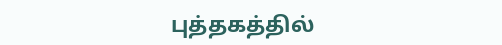புத்தகத்தில்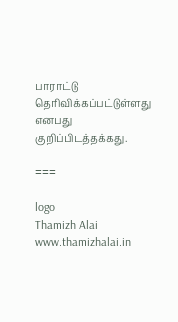பாராட்டு தெரிவிக்கப்பட்டுள்ளது எனபது குறிப்பிடத்தக்கது.

===

logo
Thamizh Alai
www.thamizhalai.in